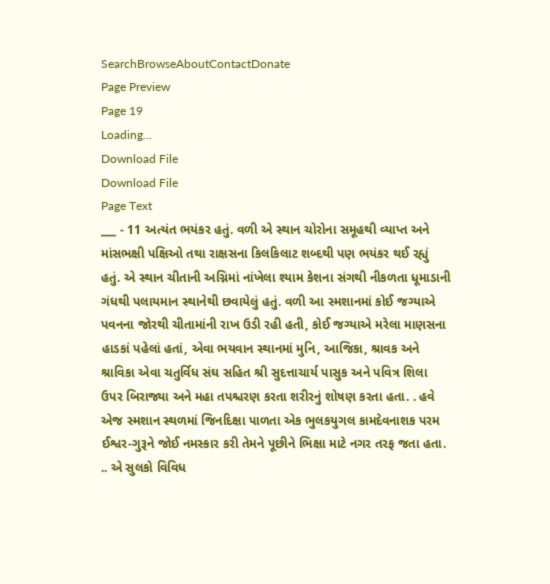SearchBrowseAboutContactDonate
Page Preview
Page 19
Loading...
Download File
Download File
Page Text
___ - 11 અત્યંત ભયંકર હતું. વળી એ સ્થાન ચોરોના સમૂહથી વ્યાપ્ત અને માંસભક્ષી પક્ષિઓ તથા રાક્ષસના કિલકિલાટ શબ્દથી પણ ભયંકર થઈ રહ્યું હતું. એ સ્થાન ચીતાની અગ્નિમાં નાંખેલા શ્યામ કેશના સંગથી નીકળતા ધૂમાડાની ગંધથી પલાયમાન સ્થાનેથી છવાયેલું હતું. વળી આ સ્મશાનમાં કોઈ જગ્યાએ પવનના જોરથી ચીતામાંની રાખ ઉડી રહી હતી, કોઈ જગ્યાએ મરેલા માણસના હાડકાં પહેલાં હતાં, એવા ભયવાન સ્થાનમાં મુનિ, આજિકા, શ્રાવક અને શ્રાવિકા એવા ચતુર્વિધ સંઘ સહિત શ્રી સુદત્તાચાર્ય પાસુક અને પવિત્ર શિલા ઉપર બિરાજ્યા અને મહા તપશ્ચરણ કરતા શરીરનું શોષણ કરતા હતા. . હવે એજ સ્મશાન સ્થળમાં જિનદિક્ષા પાળતા એક ભુલકયુગલ કામદેવનાશક પરમ ઈશ્વર-ગુરૂને જોઈ નમસ્કાર કરી તેમને પૂછીને ભિક્ષા માટે નગર તરફ જતા હતા. .. એ સુલકો વિવિધ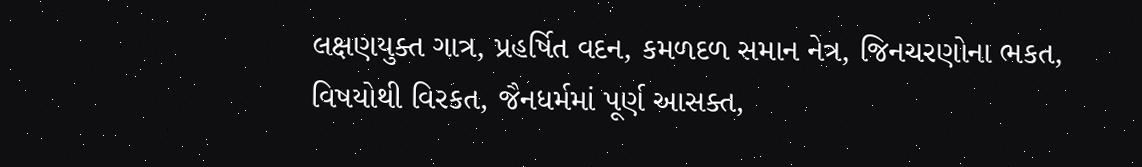લક્ષણયુક્ત ગાત્ર, પ્રહર્ષિત વદન, કમળદળ સમાન નેત્ર, જિનચરણોના ભકત, વિષયોથી વિરકત, જૈનધર્મમાં પૂર્ણ આસક્ત,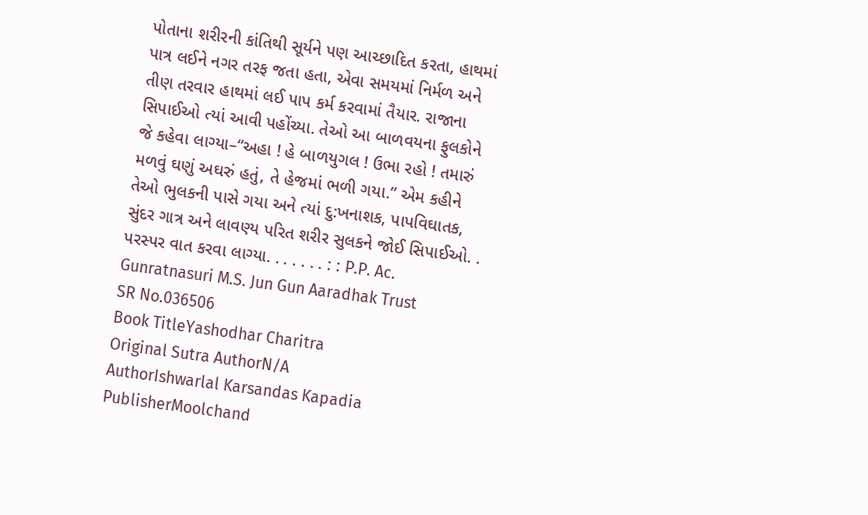પોતાના શરીરની કાંતિથી સૂર્યને પણ આચ્છાદિત કરતા, હાથમાં પાત્ર લઈને નગર તરફ જતા હતા, એવા સમયમાં નિર્મળ અને તીણ તરવાર હાથમાં લઈ પાપ કર્મ કરવામાં તૈયાર. રાજાના સિપાઈઓ ત્યાં આવી પહોંચ્યા. તેઓ આ બાળવયના ફુલકોને જે કહેવા લાગ્યા–“અહા ! હે બાળયુગલ ! ઉભા રહો ! તમારું મળવું ઘણું અઘરું હતું, તે હેજમાં ભળી ગયા.” એમ કહીને તેઓ ભુલકની પાસે ગયા અને ત્યાં દુ:ખનાશક, પાપવિઘાતક, સુંદર ગાત્ર અને લાવણ્ય પરિત શરીર સુલકને જોઈ સિપાઈઓ. . પરસ્પર વાત કરવા લાગ્યા. . . . . . . : : P.P. Ac. Gunratnasuri M.S. Jun Gun Aaradhak Trust
SR No.036506
Book TitleYashodhar Charitra
Original Sutra AuthorN/A
AuthorIshwarlal Karsandas Kapadia
PublisherMoolchand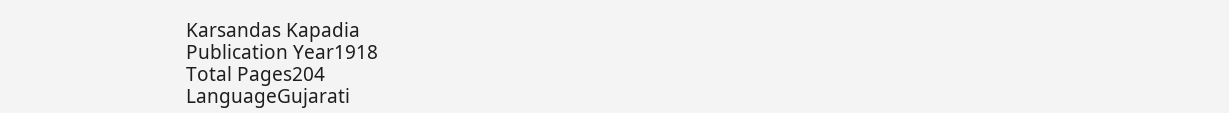Karsandas Kapadia
Publication Year1918
Total Pages204
LanguageGujarati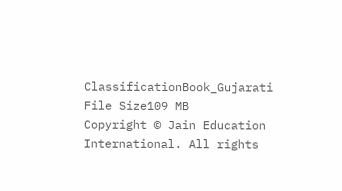ClassificationBook_Gujarati
File Size109 MB
Copyright © Jain Education International. All rights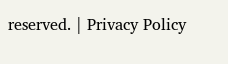reserved. | Privacy Policy